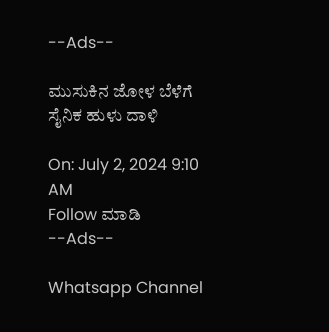--Ads--

ಮುಸುಕಿನ ಜೋಳ ಬೆಳೆಗೆ ಸೈನಿಕ ಹುಳು ದಾಳಿ

On: July 2, 2024 9:10 AM
Follow ಮಾಡಿ
--Ads--

Whatsapp Channel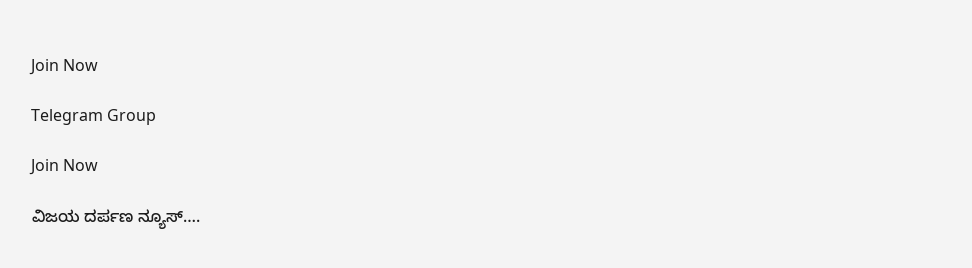Join Now

Telegram Group

Join Now

ವಿಜಯ ದರ್ಪಣ ನ್ಯೂಸ್….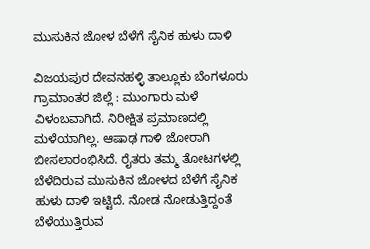ಮುಸುಕಿನ ಜೋಳ ಬೆಳೆಗೆ ಸೈನಿಕ ಹುಳು ದಾಳಿ

ವಿಜಯಪುರ ದೇವನಹಳ್ಳಿ ತಾಲ್ಲೂಕು ಬೆಂಗಳೂರು ಗ್ರಾಮಾಂತರ ಜಿಲ್ಲೆ : ಮುಂಗಾರು ಮಳೆ ವಿಳಂಬವಾಗಿದೆ. ನಿರೀಕ್ಷಿತ ಪ್ರಮಾಣದಲ್ಲಿ ಮಳೆಯಾಗಿಲ್ಲ. ಆಷಾಢ ಗಾಳಿ ಜೋರಾಗಿ ಬೀಸಲಾರಂಭಿಸಿದೆ. ರೈತರು ತಮ್ಮ ತೋಟಗಳಲ್ಲಿ ಬೆಳೆದಿರುವ ಮುಸುಕಿನ ಜೋಳದ ಬೆಳೆಗೆ ಸೈನಿಕ ಹುಳು ದಾಳಿ ಇಟ್ಟಿದೆ. ನೋಡ ನೋಡುತ್ತಿದ್ದಂತೆ ಬೆಳೆಯುತ್ತಿರುವ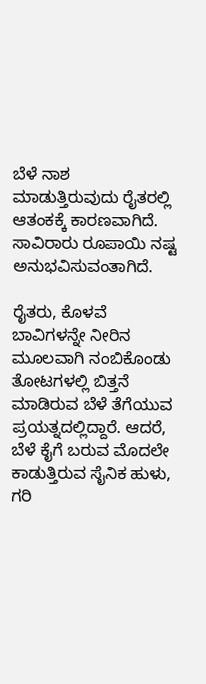ಬೆಳೆ ನಾಶ ಮಾಡುತ್ತಿರುವುದು ರೈತರಲ್ಲಿ ಆತಂಕಕ್ಕೆ ಕಾರಣವಾಗಿದೆ. ಸಾವಿರಾರು ರೂಪಾಯಿ ನಷ್ಟ ಅನುಭವಿಸುವಂತಾಗಿದೆ.

ರೈತರು, ಕೊಳವೆ ಬಾವಿಗಳನ್ನೇ ನೀರಿನ ಮೂಲವಾಗಿ ನಂಬಿಕೊಂಡು ತೋಟಗಳಲ್ಲಿ ಬಿತ್ತನೆ ಮಾಡಿರುವ ಬೆಳೆ ತೆಗೆಯುವ ಪ್ರಯತ್ನದಲ್ಲಿದ್ದಾರೆ. ಆದರೆ, ಬೆಳೆ ಕೈಗೆ ಬರುವ ಮೊದಲೇ ಕಾಡುತ್ತಿರುವ ಸೈನಿಕ ಹುಳು, ಗರಿ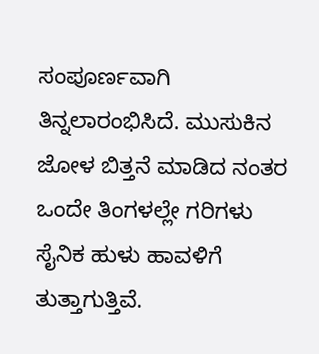ಸಂಪೂರ್ಣವಾಗಿ ತಿನ್ನಲಾರಂಭಿಸಿದೆ. ಮುಸುಕಿನ ಜೋಳ ಬಿತ್ತನೆ ಮಾಡಿದ ನಂತರ ಒಂದೇ ತಿಂಗಳಲ್ಲೇ ಗರಿಗಳು ಸೈನಿಕ ಹುಳು ಹಾವಳಿಗೆ ತುತ್ತಾಗುತ್ತಿವೆ.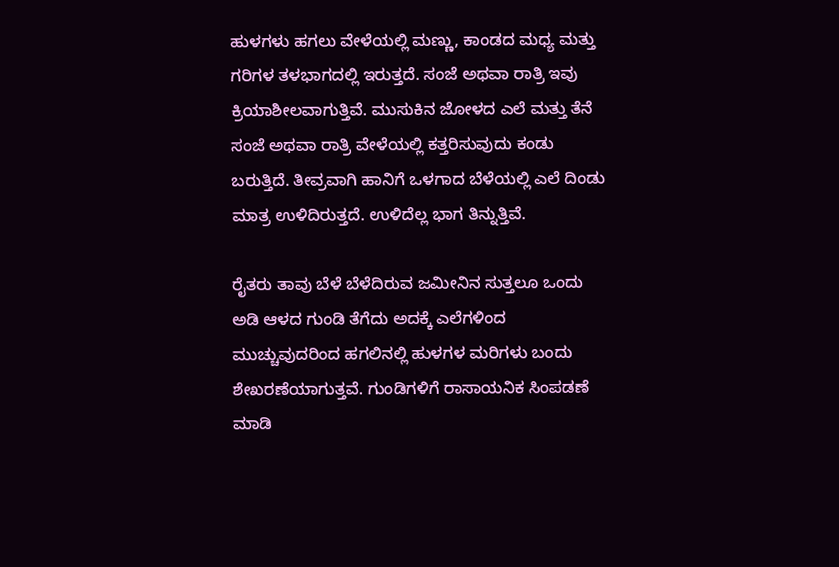ಹುಳಗಳು ಹಗಲು ವೇಳೆಯಲ್ಲಿ ಮಣ್ಣು, ಕಾಂಡದ ಮಧ್ಯ ಮತ್ತು ಗರಿಗಳ ತಳಭಾಗದಲ್ಲಿ ಇರುತ್ತದೆ. ಸಂಜೆ ಅಥವಾ ರಾತ್ರಿ ಇವು ಕ್ರಿಯಾಶೀಲವಾಗುತ್ತಿವೆ. ಮುಸುಕಿನ ಜೋಳದ ಎಲೆ ಮತ್ತು ತೆನೆ ಸಂಜೆ ಅಥವಾ ರಾತ್ರಿ ವೇಳೆಯಲ್ಲಿ ಕತ್ತರಿಸುವುದು ಕಂಡು ಬರುತ್ತಿದೆ. ತೀವ್ರವಾಗಿ ಹಾನಿಗೆ ಒಳಗಾದ ಬೆಳೆಯಲ್ಲಿ ಎಲೆ ದಿಂಡು ಮಾತ್ರ ಉಳಿದಿರುತ್ತದೆ. ಉಳಿದೆಲ್ಲ ಭಾಗ ತಿನ್ನುತ್ತಿವೆ.

ರೈತರು ತಾವು ಬೆಳೆ ಬೆಳೆದಿರುವ ಜಮೀನಿನ ಸುತ್ತಲೂ ಒಂದು ಅಡಿ ಆಳದ ಗುಂಡಿ ತೆಗೆದು ಅದಕ್ಕೆ ಎಲೆಗಳಿಂದ ಮುಚ್ಚುವುದರಿಂದ ಹಗಲಿನಲ್ಲಿ ಹುಳಗಳ ಮರಿಗಳು ಬಂದು ಶೇಖರಣೆಯಾಗುತ್ತವೆ. ಗುಂಡಿಗಳಿಗೆ ರಾಸಾಯನಿಕ ಸಿಂಪಡಣೆ ಮಾಡಿ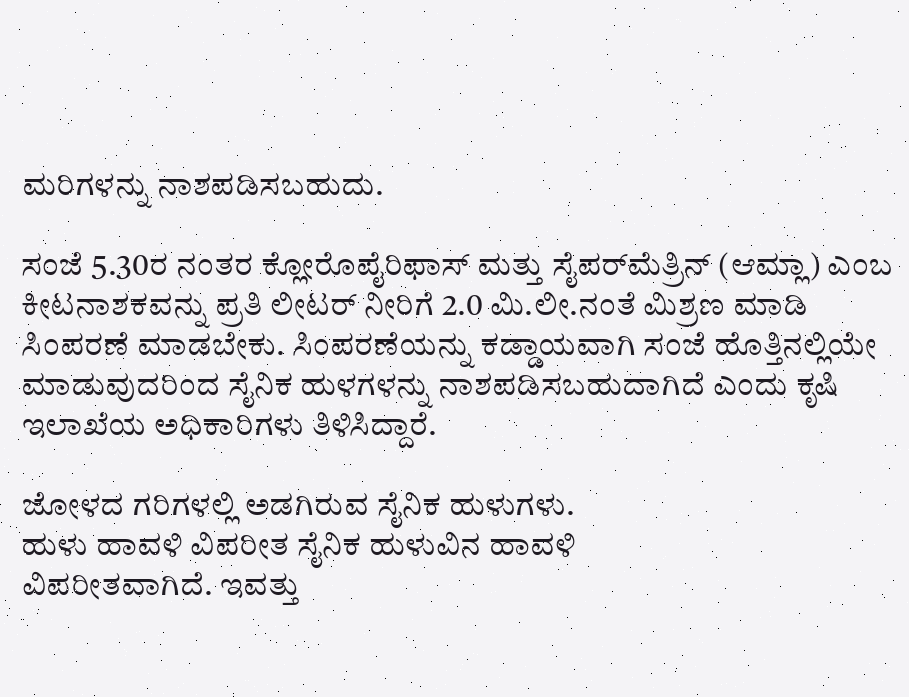ಮರಿಗಳನ್ನು ನಾಶಪಡಿಸಬಹುದು.

ಸಂಜೆ 5.30ರ ನಂತರ ಕ್ಲೋರೊಪೈರಿಫಾಸ್ ಮತ್ತು ಸೈಪರ್‌ಮೆತ್ರಿನ್ (ಆಮ್ಲಾ) ಎಂಬ ಕೀಟನಾಶಕವನ್ನು ಪ್ರತಿ ಲೀಟ‌ರ್ ನೀರಿಗೆ 2.0 ಮಿ.ಲೀ.ನಂತೆ ಮಿಶ್ರಣ ಮಾಡಿ ಸಿಂಪರಣೆ ಮಾಡಬೇಕು. ಸಿಂಪರಣೆಯನ್ನು ಕಡ್ಡಾಯವಾಗಿ ಸಂಜೆ ಹೊತ್ತಿನಲ್ಲಿಯೇ ಮಾಡುವುದರಿಂದ ಸೈನಿಕ ಹುಳಗಳನ್ನು ನಾಶಪಡಿಸಬಹುದಾಗಿದೆ ಎಂದು ಕೃಷಿ ಇಲಾಖೆಯ ಅಧಿಕಾರಿಗಳು ತಿಳಿಸಿದ್ದಾರೆ.

ಜೋಳದ ಗರಿಗಳಲ್ಲಿ ಅಡಗಿರುವ ಸೈನಿಕ ಹುಳುಗಳು.
ಹುಳು ಹಾವಳಿ ವಿಪರೀತ ಸೈನಿಕ ಹುಳುವಿನ ಹಾವಳಿ
ವಿಪರೀತವಾಗಿದೆ. ಇವತ್ತು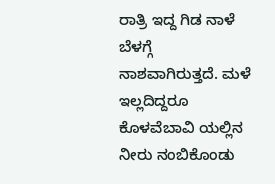ರಾತ್ರಿ ಇದ್ದ ಗಿಡ ನಾಳೆ ಬೆಳಗ್ಗೆ ನಾಶವಾಗಿರುತ್ತದೆ. ಮಳೆ ಇಲ್ಲದಿದ್ದರೂ ಕೊಳವೆಬಾವಿ ಯಲ್ಲಿನ ನೀರು ನಂಬಿಕೊಂಡು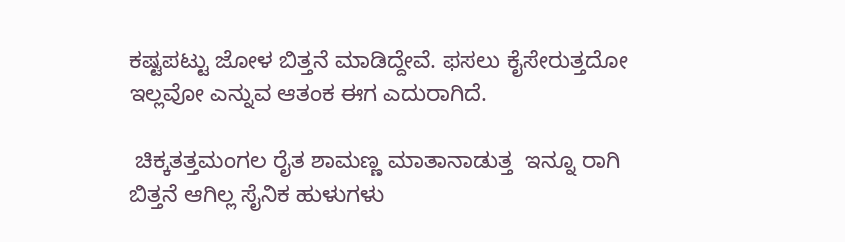ಕಷ್ಟಪಟ್ಟು ಜೋಳ ಬಿತ್ತನೆ ಮಾಡಿದ್ದೇವೆ. ಫಸಲು ಕೈಸೇರುತ್ತದೋ ಇಲ್ಲವೋ ಎನ್ನುವ ಆತಂಕ ಈಗ ಎದುರಾಗಿದೆ.

 ಚಿಕ್ಕತತ್ತಮಂಗಲ ರೈತ ಶಾಮಣ್ಣ ಮಾತಾನಾಡುತ್ತ  ಇನ್ನೂ ರಾಗಿ ಬಿತ್ತನೆ ಆಗಿಲ್ಲ ಸೈನಿಕ ಹುಳುಗಳು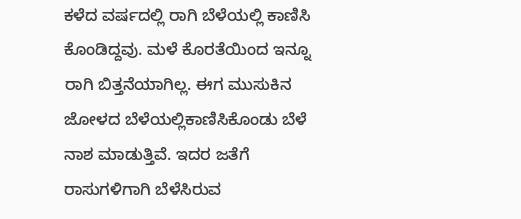ಕಳೆದ ವರ್ಷದಲ್ಲಿ ರಾಗಿ ಬೆಳೆಯಲ್ಲಿ ಕಾಣಿಸಿ ಕೊಂಡಿದ್ದವು. ಮಳೆ ಕೊರತೆಯಿಂದ ಇನ್ನೂ ರಾಗಿ ಬಿತ್ತನೆಯಾಗಿಲ್ಲ. ಈಗ ಮುಸುಕಿನ ಜೋಳದ ಬೆಳೆಯಲ್ಲಿಕಾಣಿಸಿಕೊಂಡು ಬೆಳೆ ನಾಶ ಮಾಡುತ್ತಿವೆ. ಇದರ ಜತೆಗೆ
ರಾಸುಗಳಿಗಾಗಿ ಬೆಳೆಸಿರುವ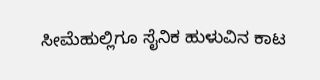ಸೀಮೆಹುಲ್ಲಿಗೂ ಸೈನಿಕ ಹುಳುವಿನ ಕಾಟ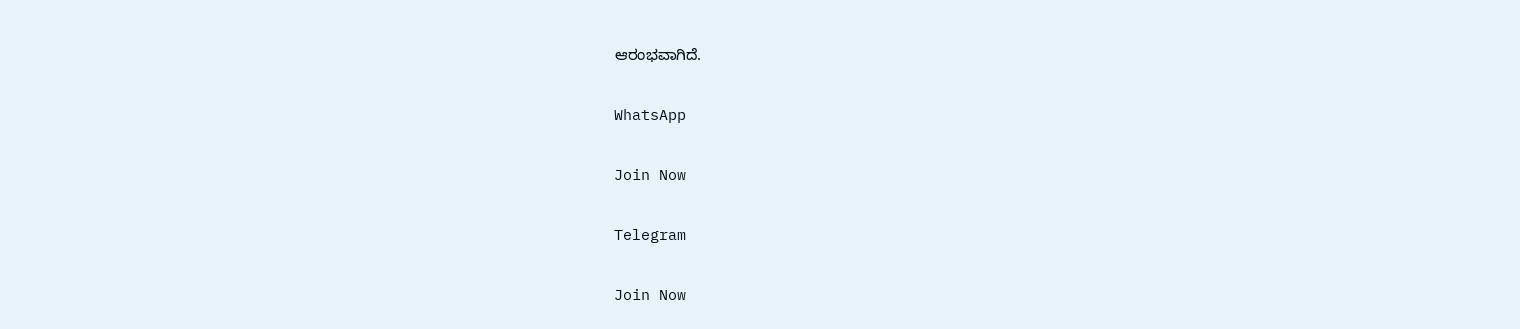ಆರಂಭವಾಗಿದೆ.

WhatsApp

Join Now

Telegram

Join Now